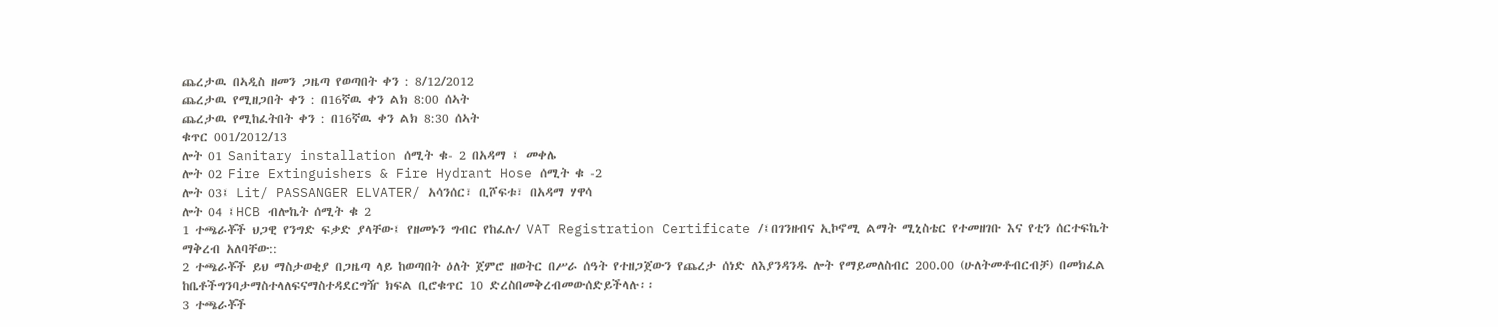ጨረታዉ በኣዲስ ዘመን ጋዜጣ የወጣበት ቀን : 8/12/2012
ጨረታዉ የሚዘጋበት ቀን : በ16ኛዉ ቀን ልክ 8:00 ሰኣት
ጨረታዉ የሚከፈትበት ቀን : በ16ኛዉ ቀን ልክ 8:30 ሰኣት
ቁጥር 001/2012/13
ሎት 01 Sanitary installation ሰሚት ቁ- 2 በአዳማ ፤ መቀሌ
ሎት 02 Fire Extinguishers & Fire Hydrant Hose ሰሚት ቁ -2
ሎት 03፤ Lit/ PASSANGER ELVATER/ አሳንሰር፣ ቢሾፍቱ፣ በአዳማ ሃዋሳ
ሎት 04 ፤HCB ብሎኬት ሰሚት ቁ 2
1 ተጫራቾች ህጋዊ የንግድ ፍቃድ ያላቸው፤ የዘመኑን ግብር የከፈሉ/ VAT Registration Certificate /፤በገንዘብና ኢኮኖሚ ልማት ሚኒስቴር የተመዘገቡ እና የቲን ሰርተፍኬት ማቅረብ አለባቸው::
2 ተጫራቾች ይህ ማስታወቂያ በጋዜጣ ላይ ከወጣበት ዕለት ጀምሮ ዘወትር በሥራ ሰዓት የተዘጋጀውን የጨረታ ሰነድ ለእያንዳንዱ ሎት የማይመለስብር 200.00 (ሁለትመቶብርብቻ) በመክፈል ከቤቶችግንባታማስተላለፍናማስተዳደርግዥ ክፍል ቢሮቁጥር 10 ድረስበመቅረብመውሰድይችላሉ፡፡
3 ተጫራቾች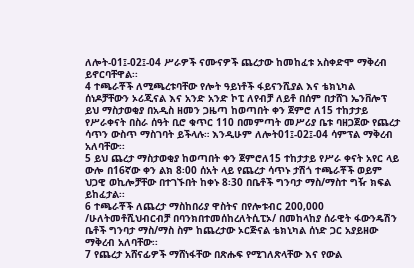ለሎት-01፤-02፤-04 ሥራዎች ናሙናዎች ጨረታው ከመከፈቱ አስቀድሞ ማቅረብ ይኖርባቸዋል፡፡
4 ተጫራቾች ለሚጫረቱባቸው የሎት ዓይነቶች ፋይናንሺያል እና ቴክኒካል ሰነዶቻቸውን ኦሪጂናል እና አንድ አንድ ኮፒ ለየብቻ ለይቶ በሰም በታሸገ ኤንቨሎፕ ይህ ማስታወቂያ በአዲስ ዘመን ጋዜጣ ከወጣበት ቀን ጀምሮ ለ15 ተከታታይ የሥራቀናት በስራ ሰዓት ቢሮ ቁጥር 110 በመምጣት መሥሪያ ቤቱ ባዘጋጀው የጨረታ ሳጥን ውስጥ ማስገባት ይችላሉ። እንዲሁም ለሎት01፤-02፤-04 ሳምፕል ማቅረብ አለባቸው፡፡
5 ይህ ጨረታ ማስታወቂያ ከወጣበት ቀን ጀምሮለ15 ተከታታይ የሥራ ቀናት አየር ላይ ውሎ በ16ኛው ቀን ልክ 8፡00 ሰአት ላይ የጨረታ ሳጥኑ ታሽጎ ተጫራቾች ወይም ህጋዊ ወኪሎቻቸው በተገኙበት ከቀኑ 8፡30 በቤቶች ግንባታ ማስ/ማስተ ግዥ ክፍል ይከፈታል፡፡
6 ተጫራቾች ለጨረታ ማስከበሪያ ዋስትና በየሎቱብር 200,000 /ሁለትመቶሺህብርብቻ በባንክበተመሰከረለትሲፒኦ/ በመከላከያ ሰራዊት ፋውንዴሽን ቤቶች ግንባታ ማስ/ማስ ስም ከጨረታው ኦርጅናል ቴክኒካል ሰነድ ጋር አያይዘው ማቅረብ አለባቸው፡፡
7 የጨረታ አሸናፊዎች ማሸነፋቸው በጽሑፍ የሚገለጽላቸው እና የውል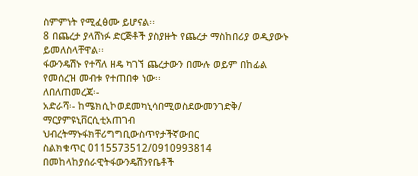ስምምነት የሚፈፅሙ ይሆናል፡፡
8 በጨረታ ያላሸነፉ ድርጅቶች ያስያዙት የጨረታ ማስከበሪያ ወዲያውኑ ይመለስላቸዋል፡፡
ፋውንዴሽኑ የተሻለ ዘዴ ካገኘ ጨረታውን በሙሉ ወይም በከፊል የመሰረዝ መብቱ የተጠበቀ ነው፡፡
ለበለጠመረጃ፡-
አድራሻ፡- ከሜክሲኮወደመካኒሳበሚወስደውመንገድቅ/ ማርያምዩኒቨርሲቲአጠገብ
ህብረትማኑፋክቸሪግግቢውስጥየታችኛውበር
ስልክቁጥር 0115573512/0910993814
በመከላከያሰራዊትፋውንዴሽንየቤቶች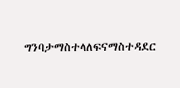ግንባታማስተላለፍናማስተዳደር